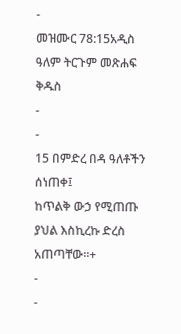-
መዝሙር 78:15አዲስ ዓለም ትርጉም መጽሐፍ ቅዱስ
-
-
15 በምድረ በዳ ዓለቶችን ሰነጠቀ፤
ከጥልቅ ውኃ የሚጠጡ ያህል እስኪረኩ ድረስ አጠጣቸው።+
-
-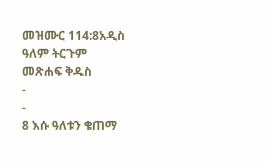መዝሙር 114:8አዲስ ዓለም ትርጉም መጽሐፍ ቅዱስ
-
-
8 እሱ ዓለቱን ቄጠማ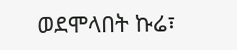ወደሞላበት ኩሬ፣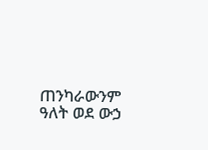ጠንካራውንም ዓለት ወደ ውኃ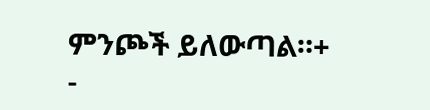ምንጮች ይለውጣል።+
-